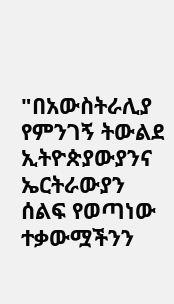"በአውስትራሊያ የምንገኝ ትውልደ ኢትዮጵያውያንና ኤርትራውያን ሰልፍ የወጣነው ተቃውሟችንን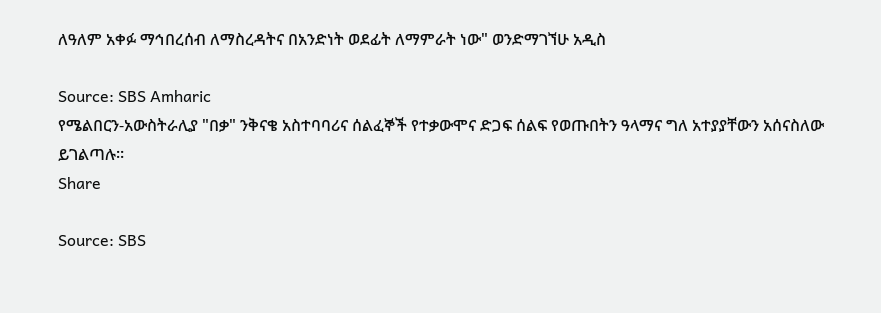ለዓለም አቀፉ ማኅበረሰብ ለማስረዳትና በአንድነት ወደፊት ለማምራት ነው" ወንድማገኘሁ አዲስ

Source: SBS Amharic
የሜልበርን-አውስትራሊያ "በቃ" ንቅናቄ አስተባባሪና ሰልፈኞች የተቃውሞና ድጋፍ ሰልፍ የወጡበትን ዓላማና ግለ አተያያቸውን አሰናስለው ይገልጣሉ።
Share

Source: SBS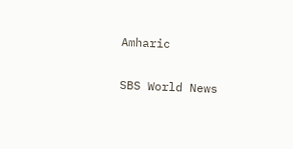Amharic

SBS World News